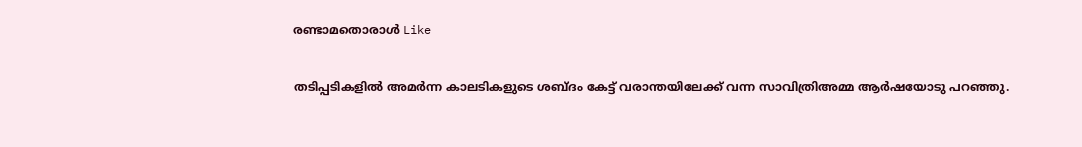രണ്ടാമതൊരാൾ Like

തടിപ്പടികളിൽ അമർന്ന കാലടികളുടെ ശബ്‌ദം കേട്ട് വരാന്തയിലേക്ക് വന്ന സാവിത്രിഅമ്മ ആർഷയോടു പറഞ്ഞു.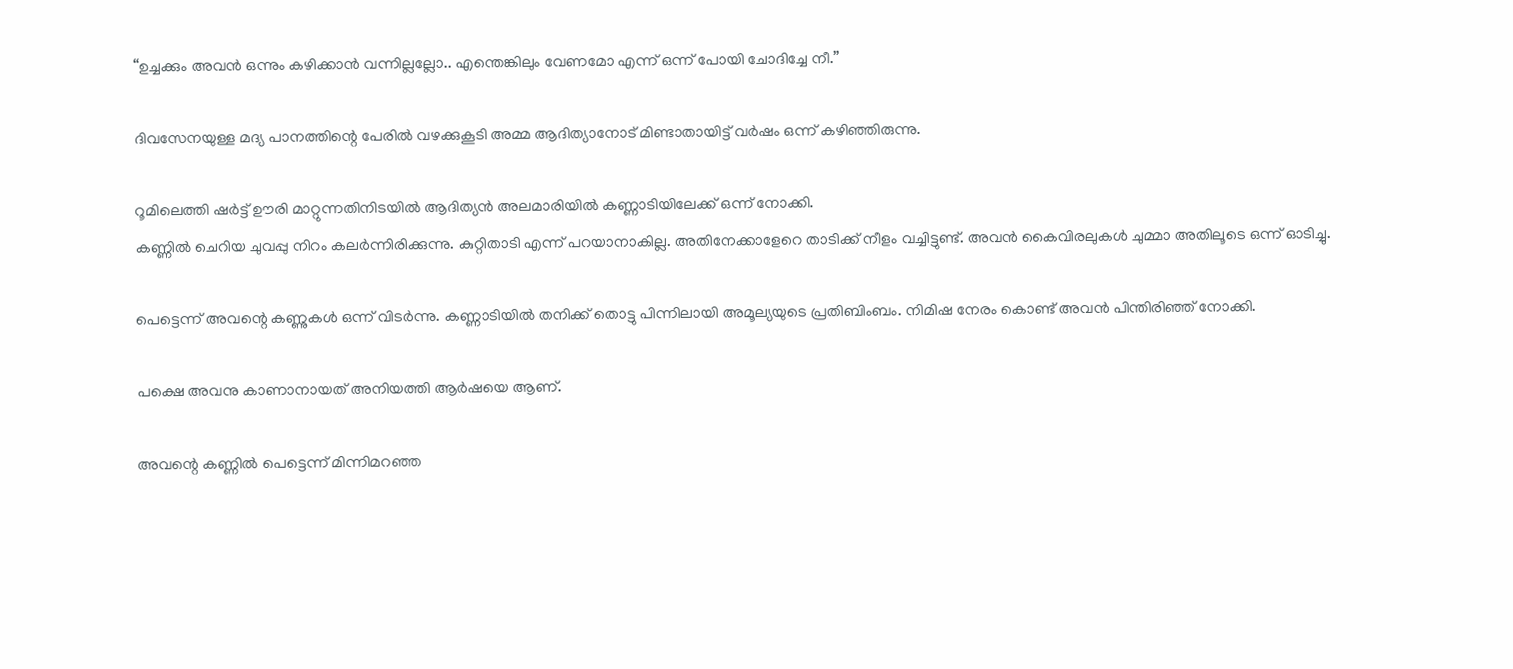“ഉച്ചക്കും അവൻ ഒന്നും കഴിക്കാൻ വന്നില്ലല്ലോ.. എന്തെങ്കിലും വേണമോ എന്ന് ഒന്ന് പോയി ചോദിച്ചേ നീ.”

ദിവസേനയുള്ള മദ്യ പാനത്തിന്റെ പേരിൽ വഴക്കുകൂടി അമ്മ ആദിത്യാനോട് മിണ്ടാതായിട്ട് വർഷം ഒന്ന് കഴിഞ്ഞിരുന്നു.

റൂമിലെത്തി ഷർട്ട് ഊരി മാറ്റുന്നതിനിടയിൽ ആദിത്യൻ അലമാരിയിൽ കണ്ണാടിയിലേക്ക് ഒന്ന് നോക്കി.
കണ്ണിൽ ചെറിയ ചുവപ്പു നിറം കലർന്നിരിക്കുന്നു. കുറ്റിതാടി എന്ന് പറയാനാകില്ല. അതിനേക്കാളേറെ താടിക്ക് നീളം വച്ചിട്ടുണ്ട്. അവൻ കൈവിരലുകൾ ചുമ്മാ അതിലൂടെ ഒന്ന് ഓടിച്ചു.

പെട്ടെന്ന് അവന്റെ കണ്ണുകൾ ഒന്ന് വിടർന്നു. കണ്ണാടിയിൽ തനിക്ക് തൊട്ടു പിന്നിലായി അമൂല്യയുടെ പ്രതിബിംബം. നിമിഷ നേരം കൊണ്ട് അവൻ പിന്തിരിഞ്ഞ് നോക്കി.

പക്ഷെ അവനു കാണാനായത് അനിയത്തി ആർഷയെ ആണ്.

അവന്റെ കണ്ണിൽ പെട്ടെന്ന് മിന്നിമറഞ്ഞ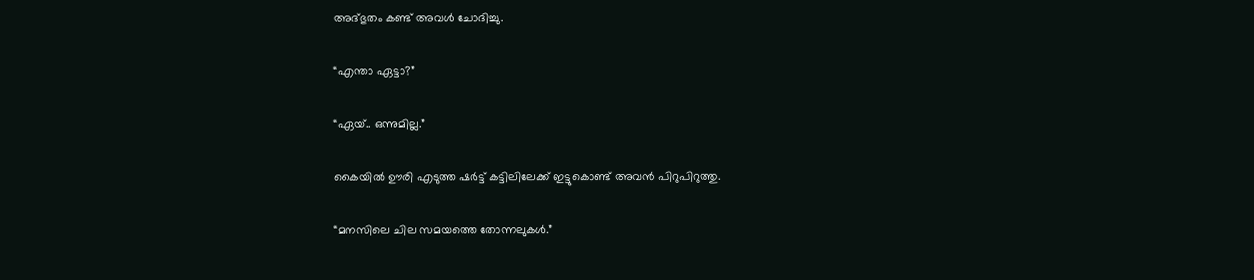അദ്‌ഭുതം കണ്ട് അവൾ ചോദിച്ചു.

“എന്താ ഏട്ടാ?”

“ഏയ്.. ഒന്നുമില്ല.”

കൈയിൽ ഊരി എടുത്ത ഷർട്ട് കട്ടിലിലേക്ക് ഇട്ടുകൊണ്ട് അവൻ പിറുപിറുത്തു.

“മനസിലെ ചില സമയത്തെ തോന്നലുകൾ.”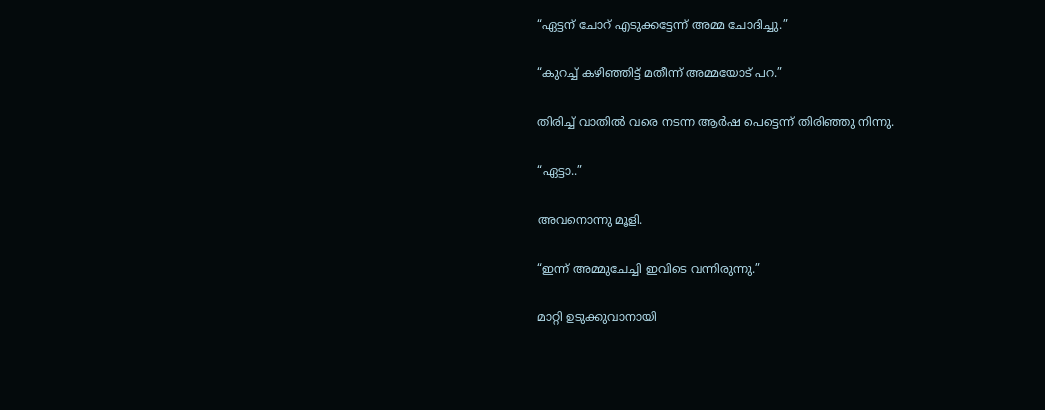“ഏട്ടന് ചോറ് എടുക്കട്ടേന്ന് അമ്മ ചോദിച്ചു.”

“കുറച്ച് കഴിഞ്ഞിട്ട് മതീന്ന് അമ്മയോട് പറ.”

തിരിച്ച്‌ വാതിൽ വരെ നടന്ന ആർഷ പെട്ടെന്ന് തിരിഞ്ഞു നിന്നു.

“ഏട്ടാ..”

അവനൊന്നു മൂളി.

“ഇന്ന് അമ്മുചേച്ചി ഇവിടെ വന്നിരുന്നു.”

മാറ്റി ഉടുക്കുവാനായി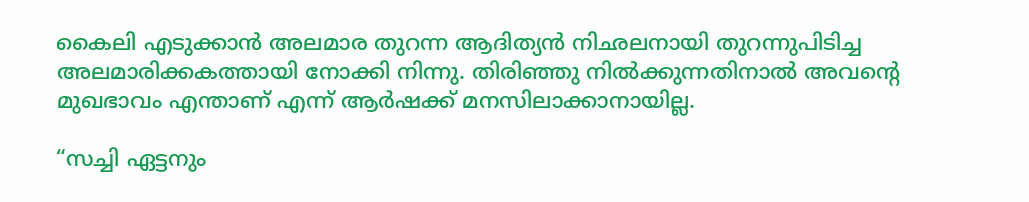കൈലി എടുക്കാൻ അലമാര തുറന്ന ആദിത്യൻ നിഛലനായി തുറന്നുപിടിച്ച അലമാരിക്കകത്തായി നോക്കി നിന്നു. തിരിഞ്ഞു നിൽക്കുന്നതിനാൽ അവന്റെ മുഖഭാവം എന്താണ് എന്ന് ആർഷക്ക് മനസിലാക്കാനായില്ല.

“സച്ചി ഏട്ടനും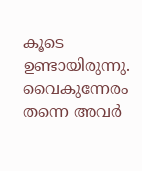കൂടെ ഉണ്ടായിരുന്നു. വൈകുന്നേരം തന്നെ അവർ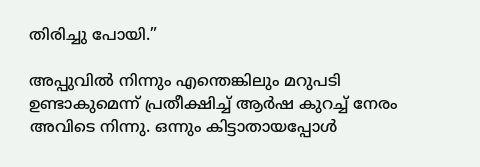തിരിച്ചു പോയി.”

അപ്പുവിൽ നിന്നും എന്തെങ്കിലും മറുപടി ഉണ്ടാകുമെന്ന് പ്രതീക്ഷിച്ച്‌ ആർഷ കുറച്ച് നേരം അവിടെ നിന്നു. ഒന്നും കിട്ടാതായപ്പോൾ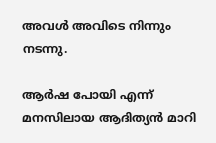അവൾ അവിടെ നിന്നും നടന്നു.

ആർഷ പോയി എന്ന് മനസിലായ ആദിത്യൻ മാറി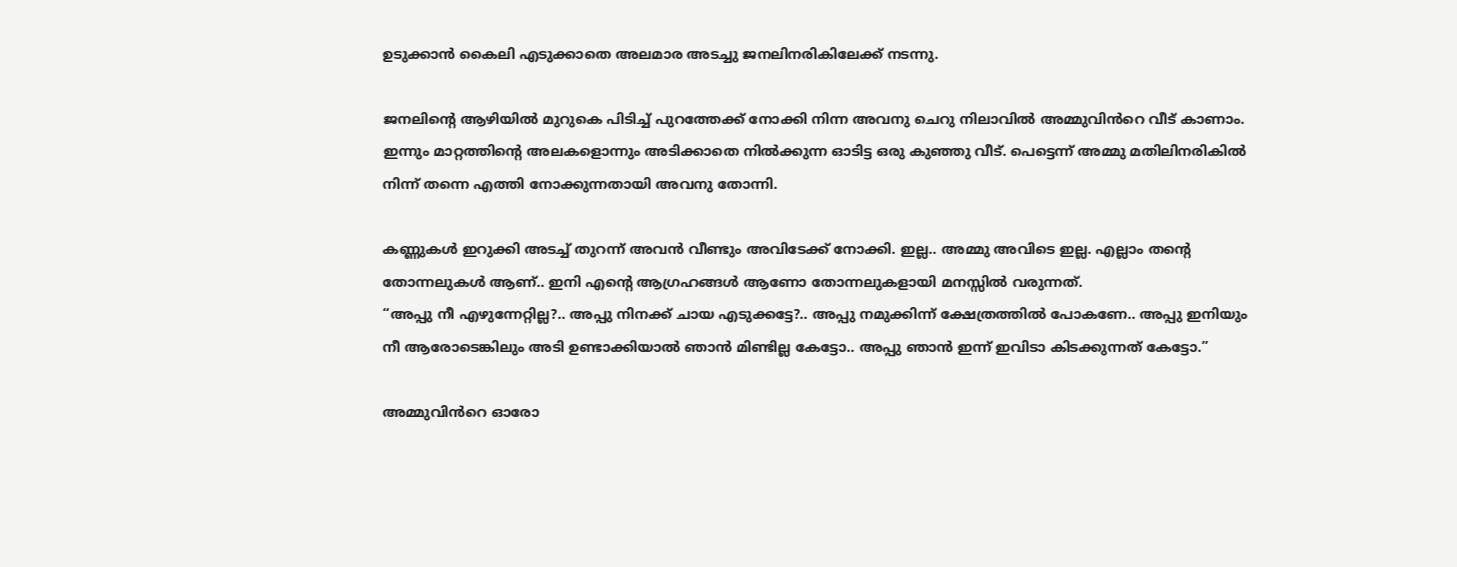ഉടുക്കാൻ കൈലി എടുക്കാതെ അലമാര അടച്ചു ജനലിനരികിലേക്ക് നടന്നു.

ജനലിന്റെ ആഴിയിൽ മുറുകെ പിടിച്ച്‌ പുറത്തേക്ക് നോക്കി നിന്ന അവനു ചെറു നിലാവിൽ അമ്മുവിൻറെ വീട് കാണാം. ഇന്നും മാറ്റത്തിന്റെ അലകളൊന്നും അടിക്കാതെ നിൽക്കുന്ന ഓടിട്ട ഒരു കുഞ്ഞു വീട്. പെട്ടെന്ന് അമ്മു മതിലിനരികിൽ നിന്ന് തന്നെ എത്തി നോക്കുന്നതായി അവനു തോന്നി.

കണ്ണുകൾ ഇറുക്കി അടച്ച്‌ തുറന്ന് അവൻ വീണ്ടും അവിടേക്ക് നോക്കി. ഇല്ല.. അമ്മു അവിടെ ഇല്ല. എല്ലാം തന്റെ തോന്നലുകൾ ആണ്.. ഇനി എന്റെ ആഗ്രഹങ്ങൾ ആണോ തോന്നലുകളായി മനസ്സിൽ വരുന്നത്.
“അപ്പു നീ എഴുന്നേറ്റില്ല?.. അപ്പു നിനക്ക് ചായ എടുക്കട്ടേ?.. അപ്പു നമുക്കിന്ന് ക്ഷേത്രത്തിൽ പോകണേ.. അപ്പു ഇനിയും നീ ആരോടെങ്കിലും അടി ഉണ്ടാക്കിയാൽ ഞാൻ മിണ്ടില്ല കേട്ടോ.. അപ്പു ഞാൻ ഇന്ന് ഇവിടാ കിടക്കുന്നത് കേട്ടോ.”

അമ്മുവിൻറെ ഓരോ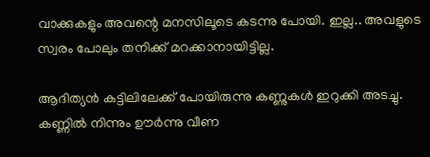വാക്കുകളും അവന്റെ മനസിലൂടെ കടന്നു പോയി. ഇല്ല.. അവളുടെ സ്വരം പോലും തനിക്ക് മറക്കാനായിട്ടില്ല.

ആദിത്യൻ കട്ടിലിലേക്ക് പോയിരുന്നു കണ്ണുകൾ ഇറുക്കി അടച്ചു. കണ്ണിൽ നിന്നും ഊർന്നു വീണ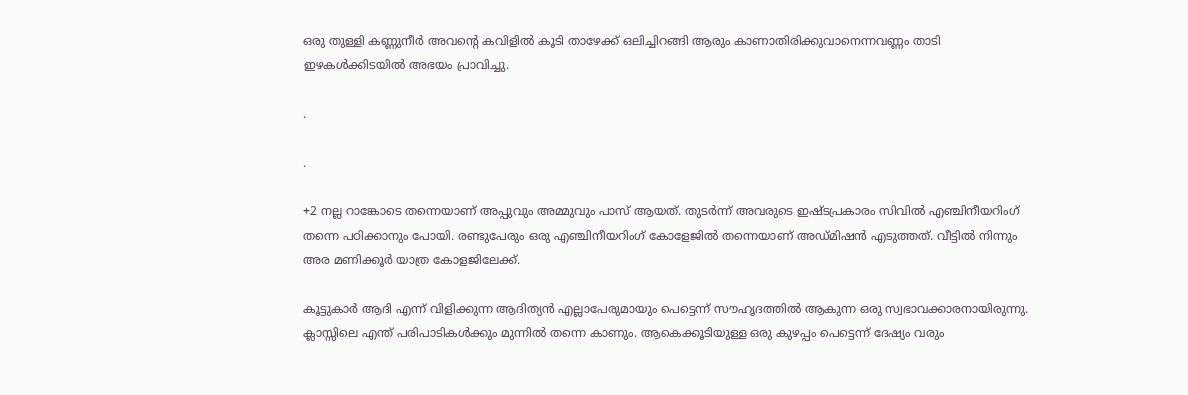ഒരു തുള്ളി കണ്ണുനീർ അവന്റെ കവിളിൽ കൂടി താഴേക്ക് ഒലിച്ചിറങ്ങി ആരും കാണാതിരിക്കുവാനെന്നവണ്ണം താടി ഇഴകൾക്കിടയിൽ അഭയം പ്രാവിച്ചു.

.

.

+2 നല്ല റാങ്കോടെ തന്നെയാണ് അപ്പുവും അമ്മുവും പാസ് ആയത്. തുടർന്ന് അവരുടെ ഇഷ്ടപ്രകാരം സിവിൽ എഞ്ചിനീയറിംഗ് തന്നെ പഠിക്കാനും പോയി. രണ്ടുപേരും ഒരു എഞ്ചിനീയറിംഗ് കോളേജിൽ തന്നെയാണ് അഡ്മിഷൻ എടുത്തത്. വീട്ടിൽ നിന്നും അര മണിക്കൂർ യാത്ര കോളജിലേക്ക്.

കൂട്ടുകാർ ആദി എന്ന് വിളിക്കുന്ന ആദിത്യൻ എല്ലാപേരുമായും പെട്ടെന്ന് സൗഹൃദത്തിൽ ആകുന്ന ഒരു സ്വഭാവക്കാരനായിരുന്നു. ക്ലാസ്സിലെ എന്ത് പരിപാടികൾക്കും മുന്നിൽ തന്നെ കാണും. ആകെക്കൂടിയുള്ള ഒരു കുഴപ്പം പെട്ടെന്ന് ദേഷ്യം വരും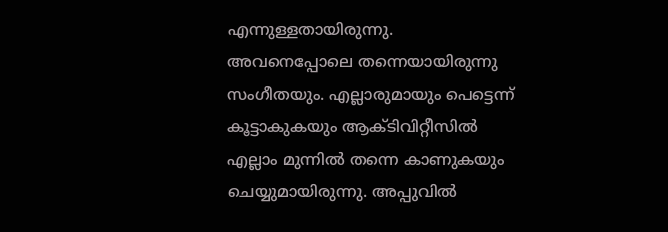എന്നുള്ളതായിരുന്നു. അവനെപ്പോലെ തന്നെയായിരുന്നു സംഗീതയും. എല്ലാരുമായും പെട്ടെന്ന് കൂട്ടാകുകയും ആക്ടിവിറ്റീസിൽ എല്ലാം മുന്നിൽ തന്നെ കാണുകയും ചെയ്യുമായിരുന്നു. അപ്പുവിൽ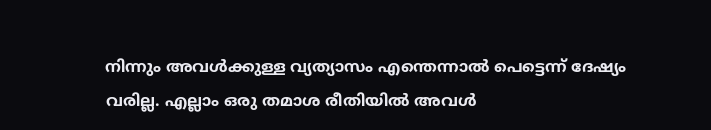നിന്നും അവൾക്കുള്ള വ്യത്യാസം എന്തെന്നാൽ പെട്ടെന്ന് ദേഷ്യം വരില്ല. എല്ലാം ഒരു തമാശ രീതിയിൽ അവൾ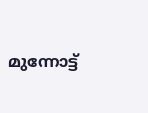മുന്നോട്ട്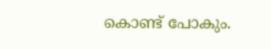കൊണ്ട് പോകും.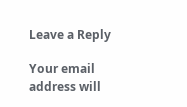Leave a Reply

Your email address will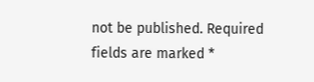not be published. Required fields are marked *